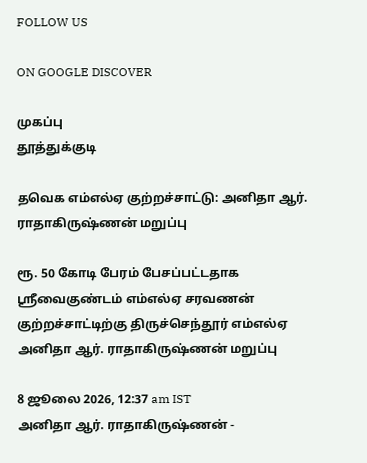FOLLOW US

ON GOOGLE DISCOVER

முகப்பு
தூத்துக்குடி

தவெக எம்எல்ஏ குற்றச்சாட்டு: அனிதா ஆர். ராதாகிருஷ்ணன் மறுப்பு

ரூ. 50 கோடி பேரம் பேசப்பட்டதாக ஸ்ரீவைகுண்டம் எம்எல்ஏ சரவணன் குற்றச்சாட்டிற்கு திருச்செந்தூர் எம்எல்ஏ அனிதா ஆர். ராதாகிருஷ்ணன் மறுப்பு

8 ஜூலை 2026, 12:37 am IST
அனிதா ஆர். ராதாகிருஷ்ணன் -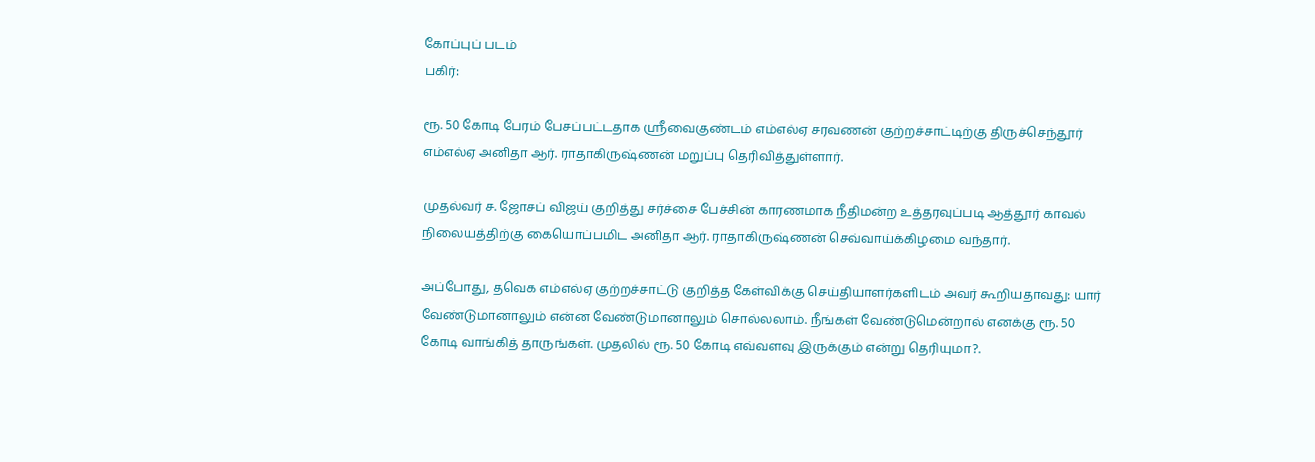கோப்புப் படம்
பகிர்:

ரூ. 50 கோடி பேரம் பேசப்பட்டதாக ஸ்ரீவைகுண்டம் எம்எல்ஏ சரவணன் குற்றச்சாட்டிற்கு திருச்செந்தூர் எம்எல்ஏ அனிதா ஆர். ராதாகிருஷ்ணன் மறுப்பு தெரிவித்துள்ளார்.

முதல்வர் ச. ஜோசப் விஜய் குறித்து சர்ச்சை பேச்சின் காரணமாக நீதிமன்ற உத்தரவுப்படி ஆத்தூர் காவல் நிலையத்திற்கு கையொப்பமிட அனிதா ஆர். ராதாகிருஷ்ணன் செவ்வாய்க்கிழமை வந்தார்.

அப்போது, தவெக எம்எல்ஏ குற்றச்சாட்டு குறித்த கேள்விக்கு செய்தியாளர்களிடம் அவர் கூறியதாவது: யார் வேண்டுமானாலும் என்ன வேண்டுமானாலும் சொல்லலாம். நீங்கள் வேண்டுமென்றால் எனக்கு ரூ. 50 கோடி வாங்கித் தாருங்கள். முதலில் ரூ. 50 கோடி எவ்வளவு இருக்கும் என்று தெரியுமா?.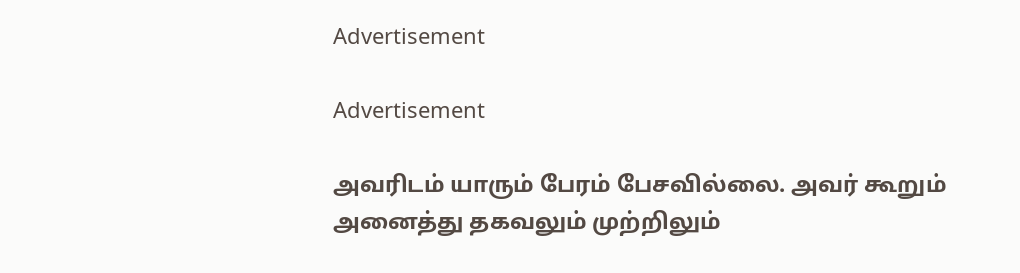Advertisement

Advertisement

அவரிடம் யாரும் பேரம் பேசவில்லை. அவர் கூறும் அனைத்து தகவலும் முற்றிலும்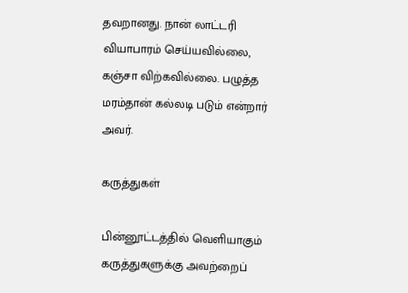தவறானது. நான் லாட்டரி வியாபாரம் செய்யவில்லை, கஞ்சா விற்கவில்லை. பழுத்த மரம்தான் கல்லடி படும் என்றார் அவர்.

கருத்துகள்

பின்னூட்டத்தில் வெளியாகும் கருத்துகளுக்கு அவற்றைப்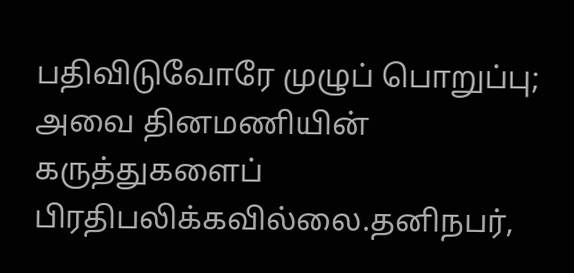பதிவிடுவோரே முழுப் பொறுப்பு; அவை தினமணியின் கருத்துகளைப் பிரதிபலிக்கவில்லை.தனிநபர்,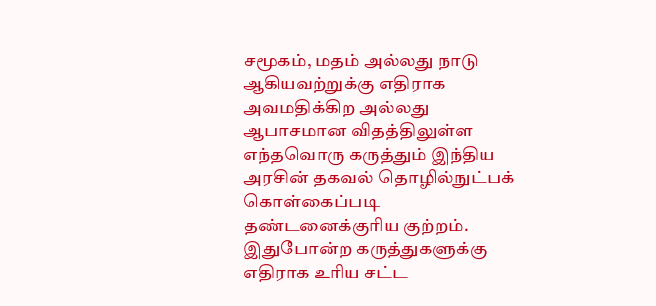சமூகம், மதம் அல்லது நாடு ஆகியவற்றுக்கு எதிராக அவமதிக்கிற அல்லது ஆபாசமான விதத்திலுள்ள எந்தவொரு கருத்தும் இந்திய அரசின் தகவல் தொழில்நுட்பக் கொள்கைப்படி தண்டனைக்குரிய குற்றம். இதுபோன்ற கருத்துகளுக்கு எதிராக உரிய சட்ட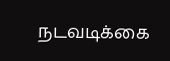நடவடிக்கை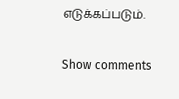எடுக்கப்படும்.

Show comments